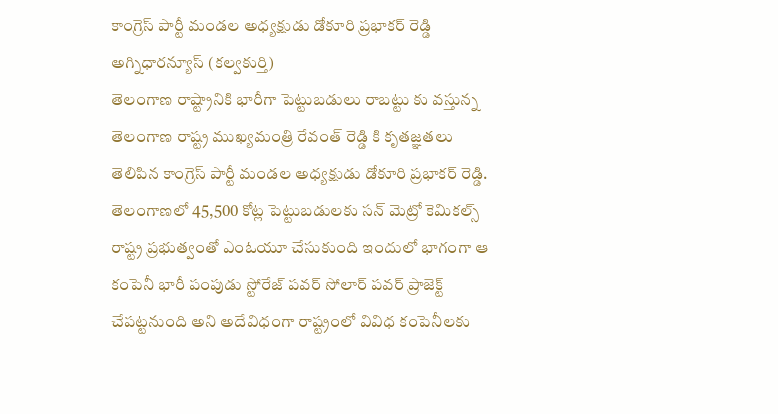కాంగ్రెస్ పార్టీ మండల అధ్యక్షుడు డోకూరి ప్రభాకర్ రెడ్డి
అగ్నిధారన్యూస్ (కల్వకుర్తి)
తెలంగాణ రాష్ట్రానికి భారీగా పెట్టుబడులు రాబట్టు కు వస్తున్న తెలంగాణ రాష్ట్ర ముఖ్యమంత్రి రేవంత్ రెడ్డి కి కృతజ్ఞతలు తెలిపిన కాంగ్రెస్ పార్టీ మండల అధ్యక్షుడు డోకూరి ప్రభాకర్ రెడ్డి. తెలంగాణలో 45,500 కోట్ల పెట్టుబడులకు సన్ మెట్రో కెమికల్స్ రాష్ట్ర ప్రభుత్వంతో ఎంఓయూ చేసుకుంది ఇందులో భాగంగా ఆ కంపెనీ భారీ పంపుడు స్టోరేజ్ పవర్ సోలార్ పవర్ ప్రాజెక్ట్ చేపట్టనుంది అని అదేవిధంగా రాష్ట్రంలో వివిధ కంపెనీలకు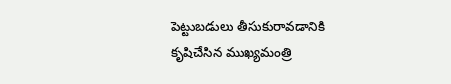పెట్టుబడులు తీసుకురావడానికి కృషిచేసిన ముఖ్యమంత్రి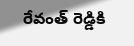రేవంత్ రెడ్డికి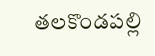తలకొండపల్లి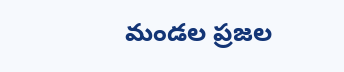మండల ప్రజల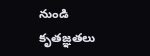నుండి కృతజ్ఞతలు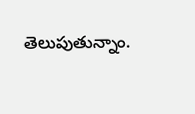తెలుపుతున్నాం.